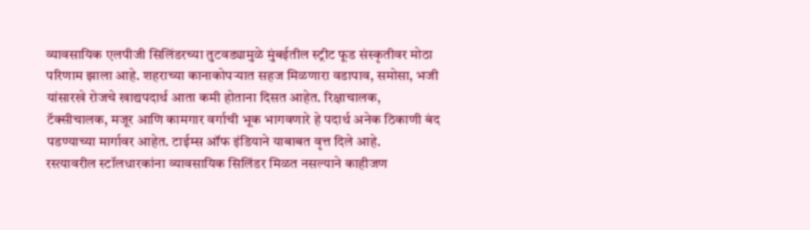व्यावसायिक एलपीजी सिलिंडरच्या तुटवड्यामुळे मुंबईतील स्ट्रीट फूड संस्कृतीवर मोठा परिणाम झाला आहे. शहराच्या कानाकोपऱ्यात सहज मिळणारा वडापाव, समोसा, भजी यांसारखे रोजचे खाद्यपदार्थ आता कमी होताना दिसत आहेत. रिक्षाचालक, टॅक्सीचालक, मजूर आणि कामगार वर्गाची भूक भागवणारे हे पदार्थ अनेक ठिकाणी बंद पडण्याच्या मार्गावर आहेत. टाईम्स ऑफ इंडियाने याबाबत वृत्त दिले आहे.
रस्त्यावरील स्टॉलधारकांना व्यावसायिक सिलिंडर मिळत नसल्याने काहीजण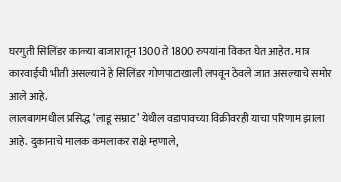घरगुती सिलिंडर काळ्या बाजारातून 1300 ते 1800 रुपयांना विकत घेत आहेत. मात्र कारवाईची भीती असल्याने हे सिलिंडर गोणपाटाखाली लपवून ठेवले जात असल्याचे समोर आले आहे.
लालबागमधील प्रसिद्ध ‘लाडू सम्राट’ येथील वडापावच्या विक्रीवरही याचा परिणाम झाला आहे. दुकानाचे मालक कमलाकर राक्षे म्हणाले,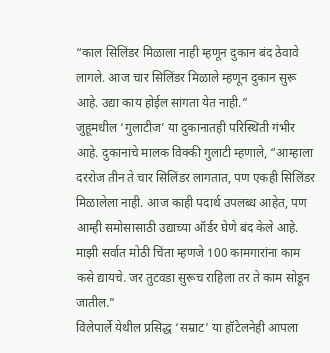“काल सिलिंडर मिळाला नाही म्हणून दुकान बंद ठेवावे लागले. आज चार सिलिंडर मिळाले म्हणून दुकान सुरू आहे. उद्या काय होईल सांगता येत नाही.”
जुहूमधील ‘गुलाटीज’ या दुकानातही परिस्थिती गंभीर आहे. दुकानाचे मालक विक्की गुलाटी म्हणाले, “आम्हाला दररोज तीन ते चार सिलिंडर लागतात, पण एकही सिलिंडर मिळालेला नाही. आज काही पदार्थ उपलब्ध आहेत, पण आम्ही समोसासाठी उद्याच्या ऑर्डर घेणे बंद केले आहे. माझी सर्वात मोठी चिंता म्हणजे 100 कामगारांना काम कसे द्यायचे. जर तुटवडा सुरूच राहिला तर ते काम सोडून जातील.”
विलेपार्ले येथील प्रसिद्ध ‘सम्राट’ या हॉटेलनेही आपला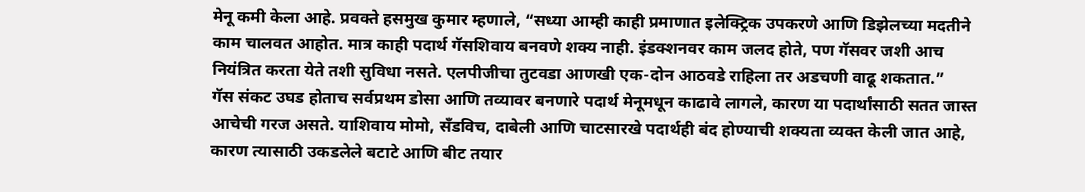मेनू कमी केला आहे. प्रवक्ते हसमुख कुमार म्हणाले, “सध्या आम्ही काही प्रमाणात इलेक्ट्रिक उपकरणे आणि डिझेलच्या मदतीने काम चालवत आहोत. मात्र काही पदार्थ गॅसशिवाय बनवणे शक्य नाही. इंडक्शनवर काम जलद होते, पण गॅसवर जशी आच नियंत्रित करता येते तशी सुविधा नसते. एलपीजीचा तुटवडा आणखी एक-दोन आठवडे राहिला तर अडचणी वाढू शकतात.”
गॅस संकट उघड होताच सर्वप्रथम डोसा आणि तव्यावर बनणारे पदार्थ मेनूमधून काढावे लागले, कारण या पदार्थांसाठी सतत जास्त आचेची गरज असते. याशिवाय मोमो, सँडविच, दाबेली आणि चाटसारखे पदार्थही बंद होण्याची शक्यता व्यक्त केली जात आहे, कारण त्यासाठी उकडलेले बटाटे आणि बीट तयार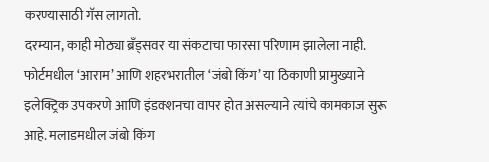करण्यासाठी गॅस लागतो.
दरम्यान, काही मोठ्या ब्रँड्सवर या संकटाचा फारसा परिणाम झालेला नाही. फोर्टमधील ‘आराम’ आणि शहरभरातील ‘जंबो किंग’ या ठिकाणी प्रामुख्याने इलेक्ट्रिक उपकरणे आणि इंडक्शनचा वापर होत असल्याने त्यांचे कामकाज सुरू आहे. मलाडमधील जंबो किंग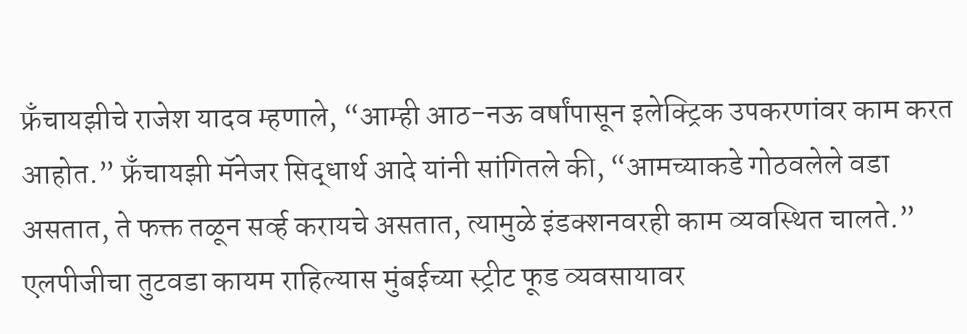फ्रँचायझीचे राजेश यादव म्हणाले, “आम्ही आठ-नऊ वर्षांपासून इलेक्ट्रिक उपकरणांवर काम करत आहोत.” फ्रँचायझी मॅनेजर सिद्धार्थ आदे यांनी सांगितले की, “आमच्याकडे गोठवलेले वडा असतात, ते फक्त तळून सर्व्ह करायचे असतात, त्यामुळे इंडक्शनवरही काम व्यवस्थित चालते.”
एलपीजीचा तुटवडा कायम राहिल्यास मुंबईच्या स्ट्रीट फूड व्यवसायावर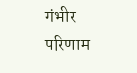गंभीर परिणाम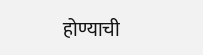होण्याची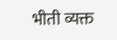भीती व्यक्त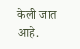केली जात आहे.